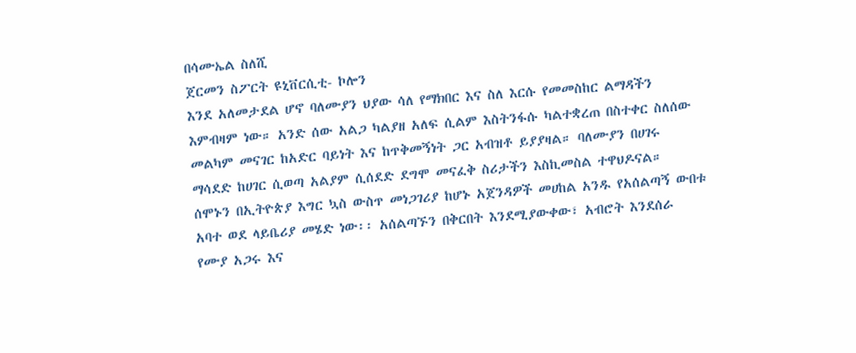በሳሙኤል ስለሺ
ጀርመን ስፖርት ዩኒቨርሲቲ- ኮሎን
እንደ አለመታደል ሆኖ ባለሙያን ህያው ሳለ የማክበር እና ስለ እርሱ የመመስከር ልማዳችን እምብዛም ነው። አንድ ሰው አልጋ ካልያዘ አለፍ ሲልም እስትንፋሱ ካልተቋረጠ በስተቀር ስለሰው መልካም መናገር ከአድር ባይነት እና ከጥቅመኝነት ጋር አብዝቶ ይያያዛል። ባለሙያን በሀገሩ ማሳደድ ከሀገር ሲወጣ አልያም ሲሰደድ ደግሞ መናፈቅ ስሪታችን እስኪመስል ተዋህዶናል።
ሰሞኑን በኢትዮጵያ እግር ኳስ ውስጥ መነጋገሪያ ከሆኑ አጀንዳዎች መሀከል አንዱ የአሰልጣኝ ውበቱ አባተ ወደ ላይቤሪያ መሄድ ነው፡፡ አሰልጣኙን በቅርበት እንደሚያውቀው፣ አብሮት እንደሰራ የሙያ አጋሩ እና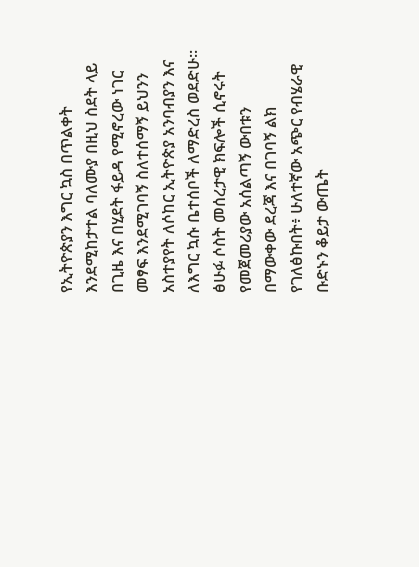የኢትዮጵያን እግር ኳስ በጥልቀት እንደሚከታተል ባለሙያ በዚህ ስደት ላይ በጊዜ እና በሂደት ፋይዳ የሚኖረው ነገር መፃፍ እንደሚገባኝ ስለተሰማኝ ይህንን አስተያየት ለሶከር ኢትዮጵያ አንባብያን እና ለእግር ኳሱ ቤተሰቦች ለማድረስ ወደድሁ፡፡ ፅሁፉ ሶስት መሰረታዊ ክፍሎች ሲኖሩት የመጀመሪያው አሰልጣኝ ውበቱን በማውቀው ደረጃ እና በገባኝ ልክ የገለፅኩበት፥ ሁለተኛው አጭር የብሄራዊ ቡድኑን ቆይታ ውጤት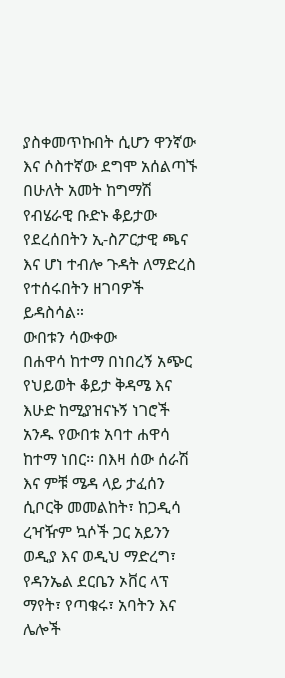ያስቀመጥኩበት ሲሆን ዋንኛው እና ሶስተኛው ደግሞ አሰልጣኙ በሁለት አመት ከግማሽ የብሄራዊ ቡድኑ ቆይታው የደረሰበትን ኢ-ስፖርታዊ ጫና እና ሆነ ተብሎ ጉዳት ለማድረስ የተሰሩበትን ዘገባዎች ይዳስሳል።
ውበቱን ሳውቀው
በሐዋሳ ከተማ በነበረኝ አጭር የህይወት ቆይታ ቅዳሜ እና እሁድ ከሚያዝናኑኝ ነገሮች አንዱ የውበቱ አባተ ሐዋሳ ከተማ ነበር፡፡ በእዛ ሰው ሰራሽ እና ምቹ ሜዳ ላይ ታፈሰን ሲቦርቅ መመልከት፣ ከጋዲሳ ረዣዥም ኳሶች ጋር አይንን ወዲያ እና ወዲህ ማድረግ፣ የዳንኤል ደርቤን ኦቨር ላፕ ማየት፣ የጣቁሩ፣ አባትን እና ሌሎች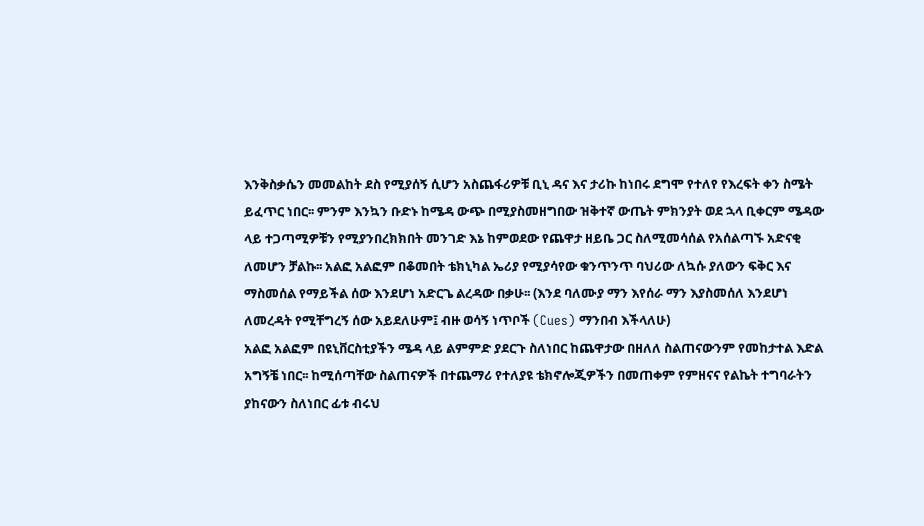እንቅስቃሴን መመልከት ደስ የሚያሰኝ ሲሆን አስጨፋሪዎቹ ቢኒ ዳና እና ታሪኩ ከነበሩ ደግሞ የተለየ የእረፍት ቀን ስሜት ይፈጥር ነበር፡፡ ምንም እንኳን ቡድኑ ከሜዳ ውጭ በሚያስመዘግበው ዝቅተኛ ውጤት ምክንያት ወደ ኋላ ቢቀርም ሜዳው ላይ ተጋጣሚዎቹን የሚያንበረክክበት መንገድ እኔ ከምወደው የጨዋታ ዘይቤ ጋር ስለሚመሳሰል የአሰልጣኙ አድናቂ ለመሆን ቻልኩ፡፡ አልፎ አልፎም በቆመበት ቴክኒካል ኤሪያ የሚያሳየው ቁንጥንጥ ባህሪው ለኳሱ ያለውን ፍቅር እና ማስመሰል የማይችል ሰው እንደሆነ አድርጌ ልረዳው በቃሁ፡፡ (እንደ ባለሙያ ማን እየሰራ ማን እያስመሰለ እንደሆነ ለመረዳት የሚቸግረኝ ሰው አይደለሁም፤ ብዙ ወሳኝ ነጥቦች (Cues) ማንበብ እችላለሁ)
አልፎ አልፎም በዩኒቨርስቲያችን ሜዳ ላይ ልምምድ ያደርጉ ስለነበር ከጨዋታው በዘለለ ስልጠናውንም የመከታተል እድል አግኝቼ ነበር፡፡ ከሚሰጣቸው ስልጠናዎች በተጨማሪ የተለያዩ ቴክኖሎጂዎችን በመጠቀም የምዘናና የልኬት ተግባራትን ያከናውን ስለነበር ፊቱ ብሩህ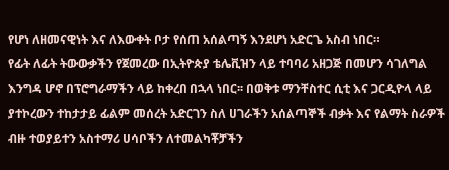የሆነ ለዘመናዊነት እና ለእውቀት ቦታ የሰጠ አሰልጣኝ እንደሆነ አድርጌ አስብ ነበር።
የፊት ለፊት ትውውቃችን የጀመረው በኢትዮጵያ ቴሌቪዝን ላይ ተባባሪ አዘጋጅ በመሆን ሳገለግል እንግዳ ሆኖ በፕሮግራማችን ላይ ከቀረበ በኋላ ነበር፡፡ በወቅቱ ማንቸስተር ሲቲ እና ጋርዲዮላ ላይ ያተኮረውን ተከታታይ ፊልም መሰረት አድርገን ስለ ሀገራችን አሰልጣኞች ብቃት እና የልማት ስራዎች ብዙ ተወያይተን አስተማሪ ሀሳቦችን ለተመልካቾቻችን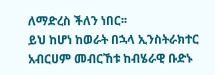ለማድረስ ችለን ነበር፡፡
ይህ ከሆነ ከወራት በኋላ ኢንስትራክተር አብርሀም መብርኸቱ ከብሄራዊ ቡድኑ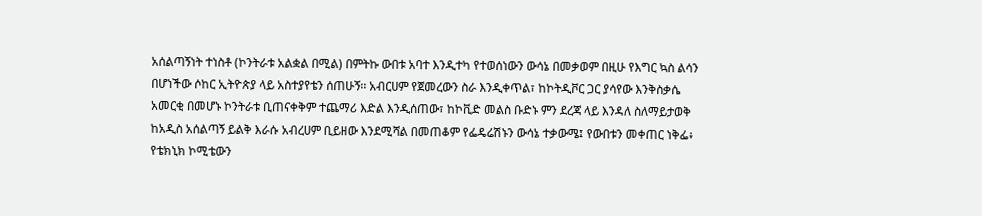አሰልጣኝነት ተነስቶ (ኮንትራቱ አልቋል በሚል) በምትኩ ውበቱ አባተ እንዲተካ የተወሰነውን ውሳኔ በመቃወም በዚሁ የእግር ኳስ ልሳን በሆነችው ሶከር ኢትዮጵያ ላይ አስተያየቴን ሰጠሁኝ፡፡ አብርሀም የጀመረውን ስራ እንዲቀጥል፣ ከኮትዲቮር ጋር ያሳየው እንቅስቃሴ አመርቂ በመሆኑ ኮንትራቱ ቢጠናቀቅም ተጨማሪ እድል እንዲሰጠው፣ ከኮቪድ መልስ ቡድኑ ምን ደረጃ ላይ እንዳለ ስለማይታወቅ ከአዲስ አሰልጣኝ ይልቅ እራሱ አብረሀም ቢይዘው እንደሚሻል በመጠቆም የፌዴሬሽኑን ውሳኔ ተቃውሜ፤ የውበቱን መቀጠር ነቅፌ፥ የቴክኒክ ኮሚቴውን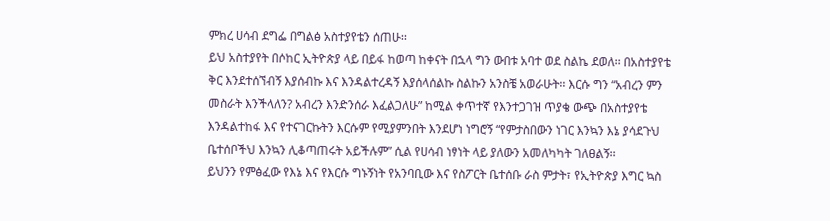ምክረ ሀሳብ ደግፌ በግልፅ አስተያየቴን ሰጠሁ፡፡
ይህ አስተያየት በሶከር ኢትዮጵያ ላይ በይፋ ከወጣ ከቀናት በኋላ ግን ውበቱ አባተ ወደ ስልኬ ደወለ፡፡ በአስተያየቴ ቅር እንደተሰኘብኝ እያሰብኩ እና እንዳልተረዳኝ እያሰላሰልኩ ስልኩን አንስቼ አወራሁት፡፡ እርሱ ግን “አብረን ምን መስራት እንችላለን? አብረን እንድንሰራ እፈልጋለሁ” ከሚል ቀጥተኛ የእንተጋገዝ ጥያቄ ውጭ በአስተያየቴ እንዳልተከፋ እና የተናገርኩትን እርሱም የሚያምንበት እንደሆነ ነግሮኝ “የምታስበውን ነገር እንኳን እኔ ያሳደጉህ ቤተሰቦችህ እንኳን ሊቆጣጠሩት አይችሉም” ሲል የሀሳብ ነፃነት ላይ ያለውን አመለካካት ገለፀልኝ፡፡
ይህንን የምፅፈው የእኔ እና የእርሱ ግኑኝነት የአንባቢው እና የስፖርት ቤተሰቡ ራስ ምታት፣ የኢትዮጵያ እግር ኳስ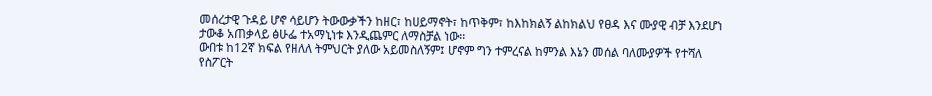መሰረታዊ ጉዳይ ሆኖ ሳይሆን ትውውቃችን ከዘር፣ ከሀይማኖት፣ ከጥቅም፣ ከእከክልኝ ልከክልህ የፀዳ እና ሙያዊ ብቻ እንደሆነ ታውቆ አጠቃላይ ፅሁፌ ተአማኒነቱ እንዲጨምር ለማስቻል ነው፡፡
ውበቱ ከ12ኛ ክፍል የዘለለ ትምህርት ያለው አይመስለኝም፤ ሆኖም ግን ተምረናል ከምንል እኔን መሰል ባለሙያዎች የተሻለ የስፖርት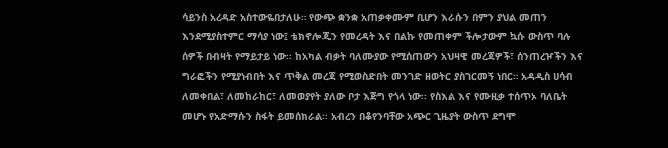ሳይንስ አረዳድ አስተውዬበታለሁ። የውጭ ቋንቋ አጠቃቀሙም ቢሆን እራሱን በምን ያህል መጠን እንደሚያስተምር ማሳያ ነው፤ ቴክኖሎጂን የመረዳት እና በልኩ የመጠቀም ችሎታውም ኳሱ ውስጥ ባሉ ሰዎች በብዛት የማይታይ ነው፡፡ ከአካል ብቃት ባለሙያው የሚሰጠውን አህዛዊ መረጃዎች፣ ሰንጠረዦችን እና ግራፎችን የሚያነብበት እና ጥቅል መረጃ የሚወስድበት መንገድ ዘወትር ያስገርመኝ ነበር። አዳዲስ ሀሳብ ለመቀበል፣ ለመከራከር፣ ለመወያየት ያለው ቦታ እጅግ የጎላ ነው፡፡ የስእል እና የሙዚቃ ተሰጥኦ ባለቤት መሆኑ የአድማሱን ስፋት ይመሰክራል፡፡ አብረን በቆየንባቸው አጭር ጊዜያት ውስጥ ደግሞ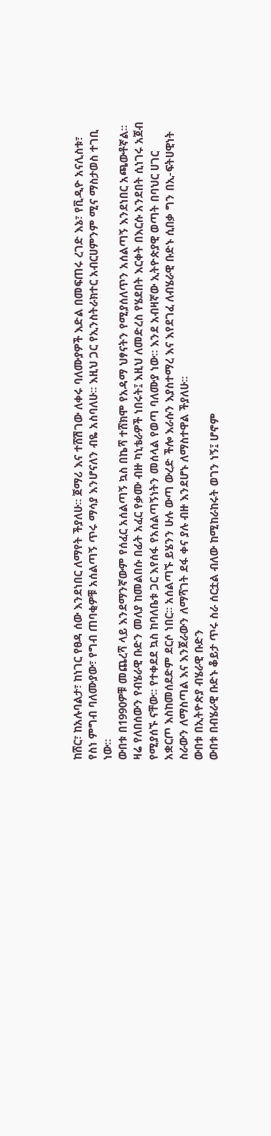ከሸር፣ ከአሉባልታ፣ ከነገር የፀዳ ሰው እንደነበር ለማየት ችያለሁ፡፡ ጀማሪ እና ተሸሽገው ለቀሩ ባለሙያዎች እድል በመፍጠሩ ረገድ እኔ፣ የቪዲዮ አናሊስቱ፣ የስነ ምግብ ባለሙያው፣ የግብ ጠባቂዎቹ አሰልጣኝ ጥሩ ማሳያ እንሆናለን ብዬ አስባለሁ፡፡ እዚህ ጋር የኢንስትራክተር አብርሀምንም ሚና ማስታወስ ተገቢ ነው።
ውበቱ በ1990ዎቹ መጨረሻ ላይ እንደማንኛውም የሰፈር አሰልጣኝ ኳስ በኬሻ ተሸክሞ የአዳማ ህፃናትን የሚያሰለጥን አሰልጣኝ እንደነበር አጫውቶኛል፡፡ ዛሬ የለበሰውን የብሄራዊ ቡድን መለያ ከመልበሱ በፊት አፈር የቃሙ ብዙ ካኒቴራዎች ነበሩት፤ እዚህ ለመድረስ የሄደበት እርቀት በእርሱ አንደበት ሲነገሩ አጀብ የሚያሰኙ ናቸው፡፡ የተቀደደ ኳስ ከባለቤቱ ጋር እየሰፋ የአሰልጣኝነትን መሰላል የወጣ ባለሙያ ነው። እንደ አብዛኛው ኢትዮጵያዊ ወጣት በባህር ሀገር አቋርጦ እስከመሰደድም ደርሶ ነበር፡፡ አሰልጣኙ ይሄንን ሁሉ ውጣ ውረድ ችሎ እራሱን እያስተማረ እና እየደገፈ ለብሄራዊ ቡድኑ ሲበቃ ግን በኢ-ፍትሀዊነት ስራውን ለማስጣል እና እንጀራውን ለማሻገት ደፋ ቀና ያሉ ብዙ እንደሆኑ ለማስተዋል ችያለሁ፡፡
ውበቱ በኢትዮጵያ ብሄራዊ ቡድን
ውበቱ በብሄራዊ ቡድኑ ቆይታ ጥሩ ስራ ሰርቷል ብለው ከሚከራከሩት ወገን ነኝ፤ ሆኖም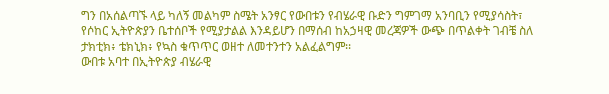ግን በአሰልጣኙ ላይ ካለኝ መልካም ስሜት አንፃር የውበቱን የብሄራዊ ቡድን ግምገማ አንባቢን የሚያሳስት፣ የሶከር ኢትዮጵያን ቤተሰቦች የሚያታልል እንዳይሆን በማሰብ ከአኃዛዊ መረጃዎች ውጭ በጥልቀት ገብቼ ስለ ታክቲክ፥ ቴክኒክ፥ የኳስ ቁጥጥር ወዘተ ለመተንተን አልፈልግም፡፡
ውበቱ አባተ በኢትዮጵያ ብሄራዊ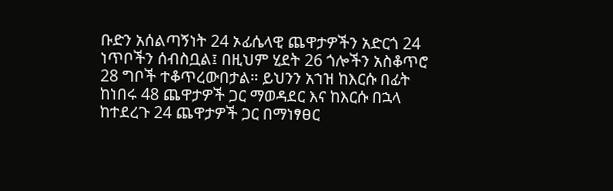ቡድን አሰልጣኝነት 24 ኦፊሴላዊ ጨዋታዎችን አድርጎ 24 ነጥቦችን ሰብስቧል፤ በዚህም ሂደት 26 ጎሎችን አስቆጥሮ 28 ግቦች ተቆጥረውበታል። ይህንን አኀዝ ከእርሱ በፊት ከነበሩ 48 ጨዋታዎች ጋር ማወዳደር እና ከእርሱ በኋላ ከተደረጉ 24 ጨዋታዎች ጋር በማነፃፀር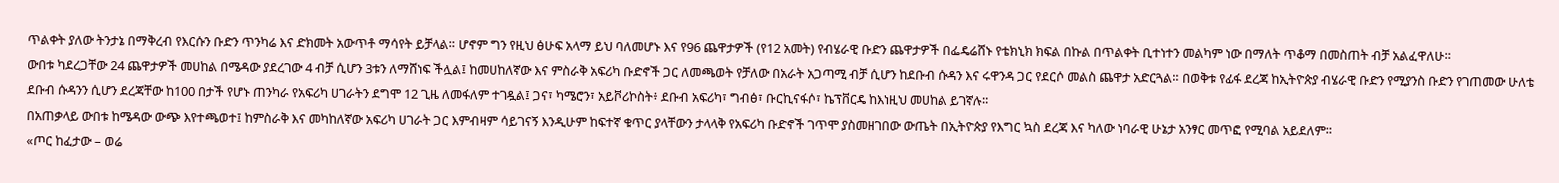ጥልቀት ያለው ትንታኔ በማቅረብ የእርሱን ቡድን ጥንካሬ እና ድክመት አውጥቶ ማሳየት ይቻላል። ሆኖም ግን የዚህ ፅሁፍ አላማ ይህ ባለመሆኑ እና የ96 ጨዋታዎች (የ12 አመት) የብሄራዊ ቡድን ጨዋታዎች በፌዴሬሸኑ የቴክኒክ ክፍል በኩል በጥልቀት ቢተነተን መልካም ነው በማለት ጥቆማ በመስጠት ብቻ አልፈዋለሁ።
ውበቱ ካደረጋቸው 24 ጨዋታዎች መሀከል በሜዳው ያደረገው 4 ብቻ ሲሆን 3ቱን ለማሸነፍ ችሏል፤ ከመሀከለኛው እና ምስራቅ አፍሪካ ቡድኖች ጋር ለመጫወት የቻለው በአራት አጋጣሚ ብቻ ሲሆን ከደቡብ ሱዳን እና ሩዋንዳ ጋር የደርሶ መልስ ጨዋታ አድርጓል። በወቅቱ የፊፋ ደረጃ ከኢትዮጵያ ብሄራዊ ቡድን የሚያንስ ቡድን የገጠመው ሁለቴ ደቡብ ሱዳንን ሲሆን ደረጃቸው ከ100 በታች የሆኑ ጠንካራ የአፍሪካ ሀገራትን ደግሞ 12 ጊዜ ለመፋለም ተገዷል፤ ጋና፣ ካሜሮን፣ አይቮሪኮስት፥ ደቡብ አፍሪካ፣ ግብፅ፣ ቡርኪናፋሶ፣ ኬፕቨርዴ ከእነዚህ መሀከል ይገኛሉ።
በአጠቃላይ ውበቱ ከሜዳው ውጭ እየተጫወተ፤ ከምስራቅ እና መካከለኛው አፍሪካ ሀገራት ጋር እምብዛም ሳይገናኝ እንዲሁም ከፍተኛ ቁጥር ያላቸውን ታላላቅ የአፍሪካ ቡድኖች ገጥሞ ያስመዘገበው ውጤት በኢትዮጵያ የእግር ኳስ ደረጃ እና ካለው ነባራዊ ሁኔታ አንፃር መጥፎ የሚባል አይደለም።
«ጦር ከፈታው – ወሬ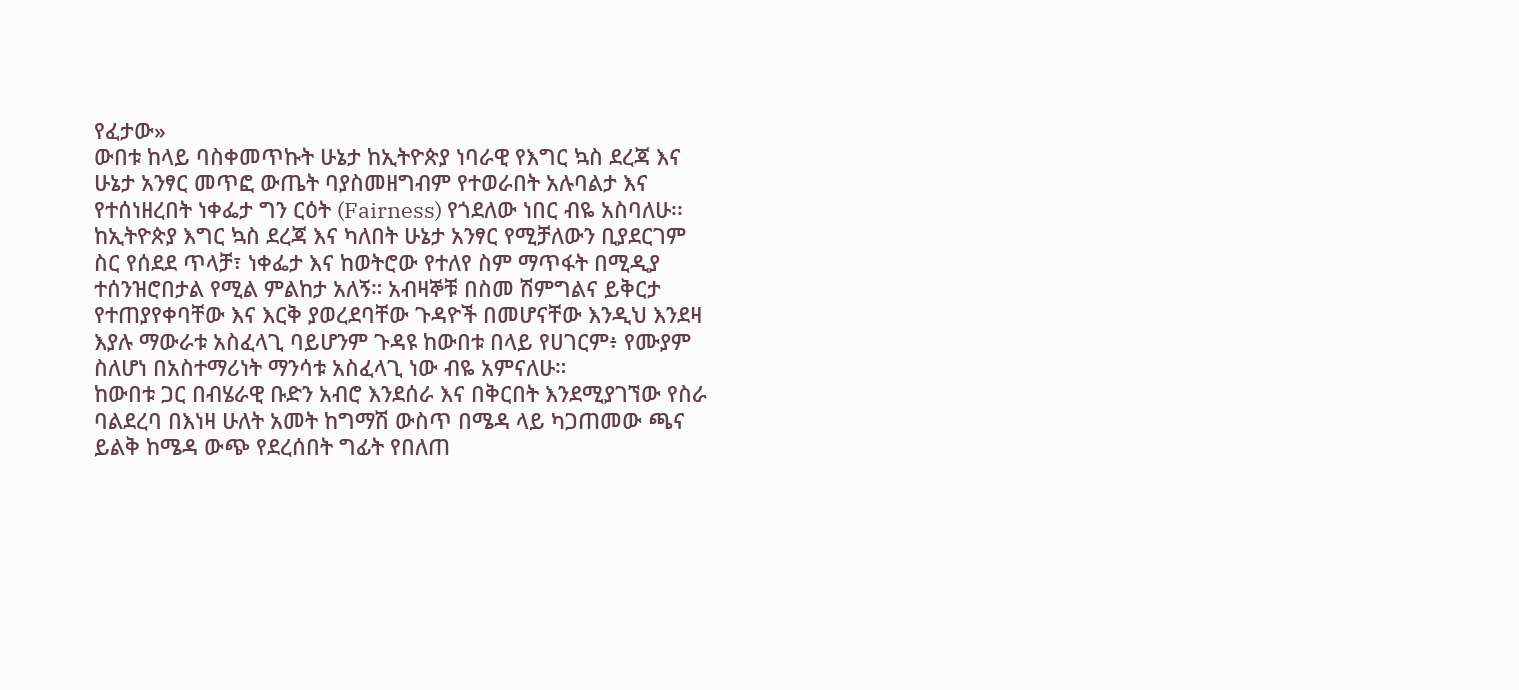የፈታው»
ውበቱ ከላይ ባስቀመጥኩት ሁኔታ ከኢትዮጵያ ነባራዊ የእግር ኳስ ደረጃ እና ሁኔታ አንፃር መጥፎ ውጤት ባያስመዘግብም የተወራበት አሉባልታ እና የተሰነዘረበት ነቀፌታ ግን ርዕት (Fairness) የጎደለው ነበር ብዬ አስባለሁ፡፡ ከኢትዮጵያ እግር ኳስ ደረጃ እና ካለበት ሁኔታ አንፃር የሚቻለውን ቢያደርገም ስር የሰደደ ጥላቻ፣ ነቀፌታ እና ከወትሮው የተለየ ስም ማጥፋት በሚዲያ ተሰንዝሮበታል የሚል ምልከታ አለኝ። አብዛኞቹ በስመ ሽምግልና ይቅርታ የተጠያየቀባቸው እና እርቅ ያወረደባቸው ጉዳዮች በመሆናቸው እንዲህ እንደዛ እያሉ ማውራቱ አስፈላጊ ባይሆንም ጉዳዩ ከውበቱ በላይ የሀገርም፥ የሙያም ስለሆነ በአስተማሪነት ማንሳቱ አስፈላጊ ነው ብዬ አምናለሁ።
ከውበቱ ጋር በብሄራዊ ቡድን አብሮ እንደሰራ እና በቅርበት እንደሚያገኘው የስራ ባልደረባ በእነዛ ሁለት አመት ከግማሽ ውስጥ በሜዳ ላይ ካጋጠመው ጫና ይልቅ ከሜዳ ውጭ የደረሰበት ግፊት የበለጠ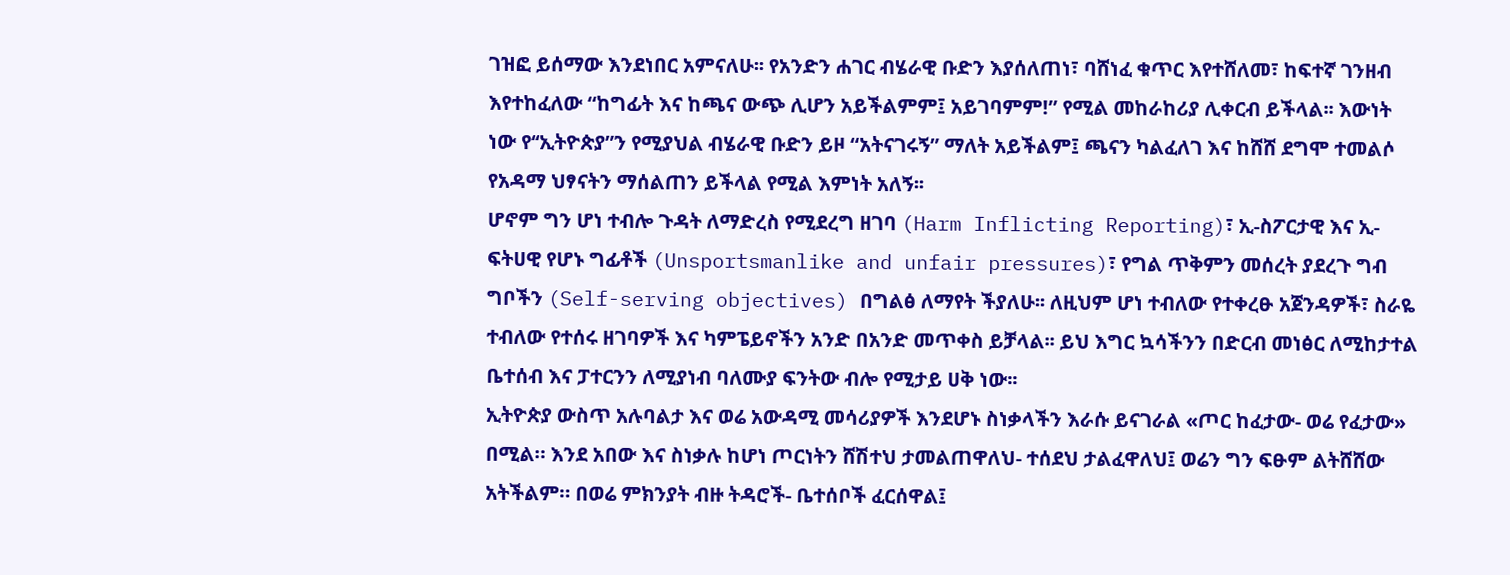ገዝፎ ይሰማው እንደነበር አምናለሁ፡፡ የአንድን ሐገር ብሄራዊ ቡድን እያሰለጠነ፣ ባሸነፈ ቁጥር እየተሸለመ፣ ከፍተኛ ገንዘብ እየተከፈለው “ከግፊት እና ከጫና ውጭ ሊሆን አይችልምም፤ አይገባምም!” የሚል መከራከሪያ ሊቀርብ ይችላል፡፡ እውነት ነው የ‘‘ኢትዮጵያ”ን የሚያህል ብሄራዊ ቡድን ይዞ “አትናገሩኝ” ማለት አይችልም፤ ጫናን ካልፈለገ እና ከሸሸ ደግሞ ተመልሶ የአዳማ ህፃናትን ማሰልጠን ይችላል የሚል እምነት አለኝ፡፡
ሆኖም ግን ሆነ ተብሎ ጉዳት ለማድረስ የሚደረግ ዘገባ (Harm Inflicting Reporting)፣ ኢ-ስፖርታዊ እና ኢ-ፍትሀዊ የሆኑ ግፊቶች (Unsportsmanlike and unfair pressures)፣ የግል ጥቅምን መሰረት ያደረጉ ግብ ግቦችን (Self-serving objectives) በግልፅ ለማየት ችያለሁ፡፡ ለዚህም ሆነ ተብለው የተቀረፁ አጀንዳዎች፣ ስራዬ ተብለው የተሰሩ ዘገባዎች እና ካምፔይኖችን አንድ በአንድ መጥቀስ ይቻላል፡፡ ይህ እግር ኳሳችንን በድርብ መነፅር ለሚከታተል ቤተሰብ እና ፓተርንን ለሚያነብ ባለሙያ ፍንትው ብሎ የሚታይ ሀቅ ነው፡፡
ኢትዮጵያ ውስጥ አሉባልታ እና ወሬ አውዳሚ መሳሪያዎች እንደሆኑ ስነቃላችን እራሱ ይናገራል «ጦር ከፈታው- ወሬ የፈታው» በሚል። እንደ አበው እና ስነቃሉ ከሆነ ጦርነትን ሸሽተህ ታመልጠዋለህ- ተሰደህ ታልፈዋለህ፤ ወሬን ግን ፍፁም ልትሸሸው አትችልም። በወሬ ምክንያት ብዙ ትዳሮች- ቤተሰቦች ፈርሰዋል፤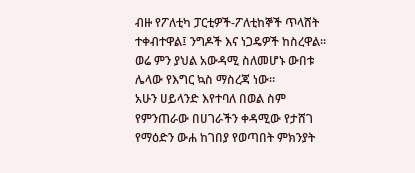ብዙ የፖለቲካ ፓርቲዎች-ፖለቲከኞች ጥላሸት ተቀብተዋል፤ ንግዶች እና ነጋዴዎች ከስረዋል። ወሬ ምን ያህል አውዳሚ ስለመሆኑ ውበቱ ሌላው የእግር ኳስ ማስረጃ ነው።
አሁን ሀይላንድ እየተባለ በወል ስም የምንጠራው በሀገራችን ቀዳሚው የታሸገ የማዕድን ውሐ ከገበያ የወጣበት ምክንያት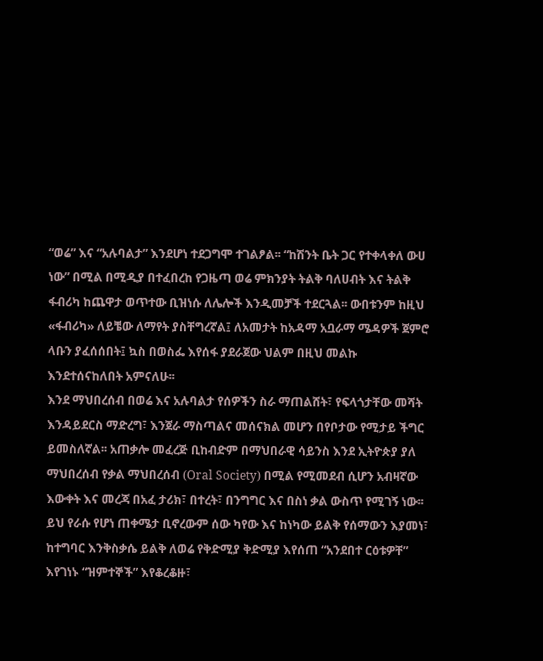“ወሬ” እና “አሉባልታ” እንደሆነ ተደጋግሞ ተገልፆል፡፡ “ከሽንት ቤት ጋር የተቀላቀለ ውሀ ነው” በሚል በሚዲያ በተፈበረከ የጋዜጣ ወሬ ምክንያት ትልቅ ባለሀብት እና ትልቅ ፋብሪካ ከጨዋታ ወጥተው ቢዝነሱ ለሌሎች እንዲመቻች ተደርጓል፡፡ ውበቱንም ከዚህ «ፋብሪካ» ለይቼው ለማየት ያስቸግረኛል፤ ለአመታት ከአዳማ አቧራማ ሜዳዎች ጀምሮ ላቡን ያፈሰሰበት፤ ኳስ በወስፌ እየሰፋ ያደራጀው ህልም በዚህ መልኩ እንደተሰናከለበት አምናለሁ፡፡
እንደ ማህበረሰብ በወሬ እና አሉባልታ የሰዎችን ስራ ማጠልሸት፣ የፍላጎታቸው መሻት እንዳይደርስ ማድረግ፣ እንጀራ ማስጣልና መሰናክል መሆን በየቦታው የሚታይ ችግር ይመስለኛል፡፡ አጠቃሎ መፈረጅ ቢከብድም በማህበራዊ ሳይንስ እንደ ኢትዮጵያ ያለ ማህበረሰብ የቃል ማህበረሰብ (Oral Society) በሚል የሚመደብ ሲሆን አብዛኛው እውቀት እና መረጃ በአፈ ታሪክ፣ በተረት፣ በንግግር እና በስነ ቃል ውስጥ የሚገኝ ነው፡፡ ይህ የራሱ የሆነ ጠቀሜታ ቢኖረውም ሰው ካየው እና ከነካው ይልቅ የሰማውን እያመነ፣ ከተግባር እንቅስቃሴ ይልቅ ለወሬ የቅድሚያ ቅድሚያ እየሰጠ “አንደበተ ርዕቱዎቸ” እየገነኑ “ዝምተኞች” እየቆረቆዙ፣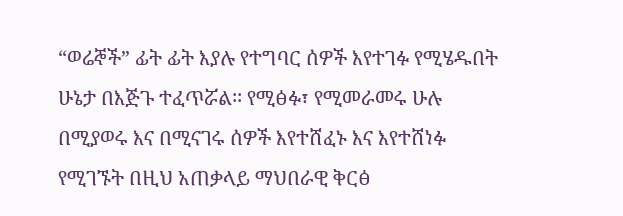“ወሬኞች” ፊት ፊት እያሉ የተግባር ሰዎች እየተገፉ የሚሄዱበት ሁኔታ በእጅጉ ተፈጥሯል፡፡ የሚፅፉ፣ የሚመራመሩ ሁሉ በሚያወሩ እና በሚናገሩ ሰዎች እየተሸፈኑ እና እየተሸነፉ የሚገኙት በዚህ አጠቃላይ ማህበራዊ ቅርፅ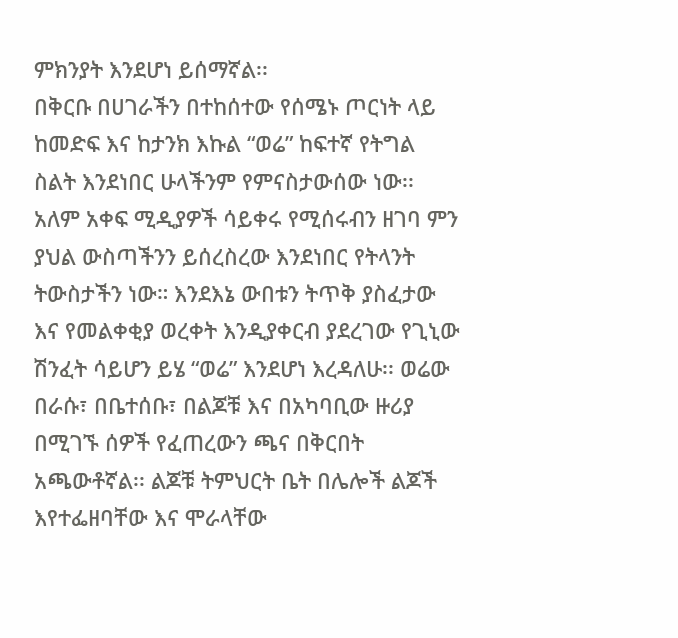ምክንያት እንደሆነ ይሰማኛል፡፡
በቅርቡ በሀገራችን በተከሰተው የሰሜኑ ጦርነት ላይ ከመድፍ እና ከታንክ እኩል “ወሬ” ከፍተኛ የትግል ስልት እንደነበር ሁላችንም የምናስታውሰው ነው፡፡ አለም አቀፍ ሚዲያዎች ሳይቀሩ የሚሰሩብን ዘገባ ምን ያህል ውስጣችንን ይሰረስረው እንደነበር የትላንት ትውስታችን ነው። እንደእኔ ውበቱን ትጥቅ ያስፈታው እና የመልቀቂያ ወረቀት እንዲያቀርብ ያደረገው የጊኒው ሽንፈት ሳይሆን ይሄ “ወሬ” እንደሆነ እረዳለሁ፡፡ ወሬው በራሱ፣ በቤተሰቡ፣ በልጆቹ እና በአካባቢው ዙሪያ በሚገኙ ሰዎች የፈጠረውን ጫና በቅርበት አጫውቶኛል፡፡ ልጆቹ ትምህርት ቤት በሌሎች ልጆች እየተፌዘባቸው እና ሞራላቸው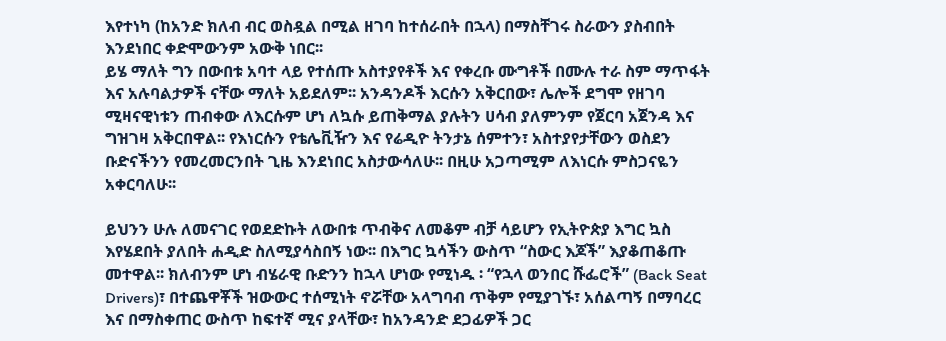እየተነካ (ከአንድ ክለብ ብር ወስዷል በሚል ዘገባ ከተሰራበት በኋላ) በማስቸገሩ ስራውን ያስብበት እንደነበር ቀድሞውንም አውቅ ነበር፡፡
ይሄ ማለት ግን በውበቱ አባተ ላይ የተሰጡ አስተያየቶች እና የቀረቡ ሙግቶች በሙሉ ተራ ስም ማጥፋት እና አሉባልታዎች ናቸው ማለት አይደለም፡፡ አንዳንዶች እርሱን አቅርበው፣ ሌሎች ደግሞ የዘገባ ሚዛናዊነቱን ጠብቀው ለእርሱም ሆነ ለኳሱ ይጠቅማል ያሉትን ሀሳብ ያለምንም የጀርባ አጀንዳ እና ግዝገዛ አቅርበዋል፡፡ የእነርሱን የቴሌቪዥን እና የሬዲዮ ትንታኔ ሰምተን፣ አስተያየታቸውን ወስደን ቡድናችንን የመረመርንበት ጊዜ እንደነበር አስታውሳለሁ፡፡ በዚሁ አጋጣሚም ለእነርሱ ምስጋናዬን አቀርባለሁ፡፡

ይህንን ሁሉ ለመናገር የወደድኩት ለውበቱ ጥብቅና ለመቆም ብቻ ሳይሆን የኢትዮጵያ እግር ኳስ እየሄደበት ያለበት ሐዲድ ስለሚያሳስበኝ ነው፡፡ በእግር ኳሳችን ውስጥ “ስውር እጆች” እያቆጠቆጡ መተዋል፡፡ ክለብንም ሆነ ብሄራዊ ቡድንን ከኋላ ሆነው የሚነዱ ፡ “የኋላ ወንበር ሹፌሮች” (Back Seat Drivers)፣ በተጨዋቾች ዝውውር ተሰሚነት ኖሯቸው አላግባብ ጥቅም የሚያገኙ፣ አሰልጣኝ በማባረር እና በማስቀጠር ውስጥ ከፍተኛ ሚና ያላቸው፣ ከአንዳንድ ደጋፊዎች ጋር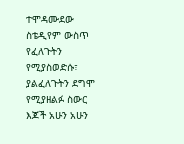ተሞዳሙደው ስቴዲየም ውስጥ የፈለጉትን የሚያስወድሱ፣ ያልፈለጉትን ደግሞ የሚያዘልፉ ስውር እጆች አሁን አሁን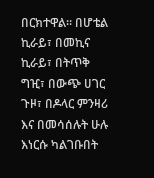በርክተዋል፡፡ በሆቴል ኪራይ፣ በመኪና ኪራይ፣ በትጥቅ ግዢ፣ በውጭ ሀገር ጉዞ፣ በዶላር ምንዛሪ እና በመሳሰሉት ሁሉ እነርሱ ካልገቡበት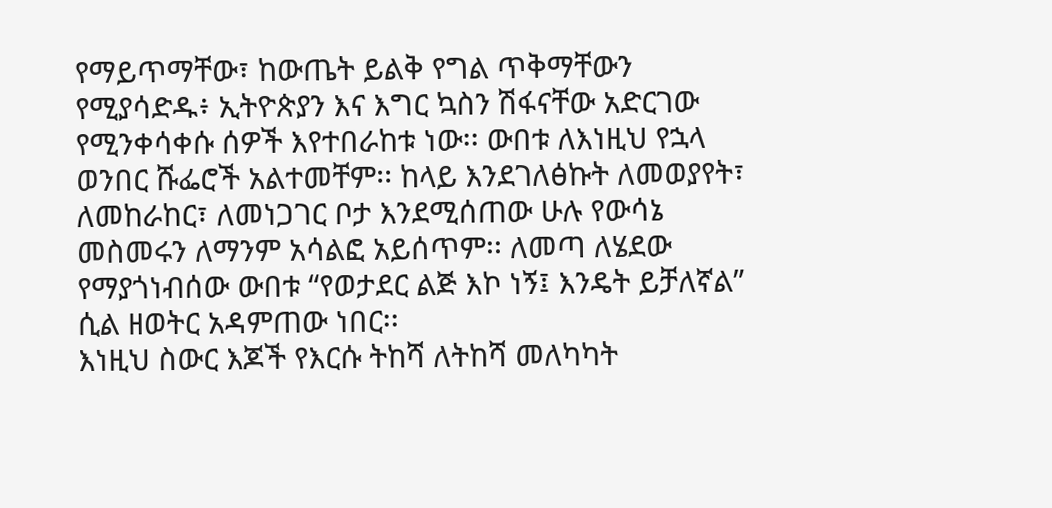የማይጥማቸው፣ ከውጤት ይልቅ የግል ጥቅማቸውን የሚያሳድዱ፥ ኢትዮጵያን እና እግር ኳስን ሽፋናቸው አድርገው የሚንቀሳቀሱ ሰዎች እየተበራከቱ ነው፡፡ ውበቱ ለእነዚህ የኋላ ወንበር ሹፌሮች አልተመቸም፡፡ ከላይ እንደገለፅኩት ለመወያየት፣ ለመከራከር፣ ለመነጋገር ቦታ እንደሚሰጠው ሁሉ የውሳኔ መስመሩን ለማንም አሳልፎ አይሰጥም፡፡ ለመጣ ለሄደው የማያጎነብሰው ውበቱ “የወታደር ልጅ እኮ ነኝ፤ እንዴት ይቻለኛል” ሲል ዘወትር አዳምጠው ነበር፡፡
እነዚህ ስውር እጆች የእርሱ ትከሻ ለትከሻ መለካካት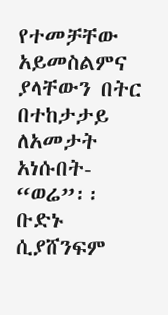የተመቻቸው አይመስልምና ያላቸውን በትር በተከታታይ ለአመታት አነሱበት- “ወሬ”፡፡ ቡድኑ ሲያሸንፍም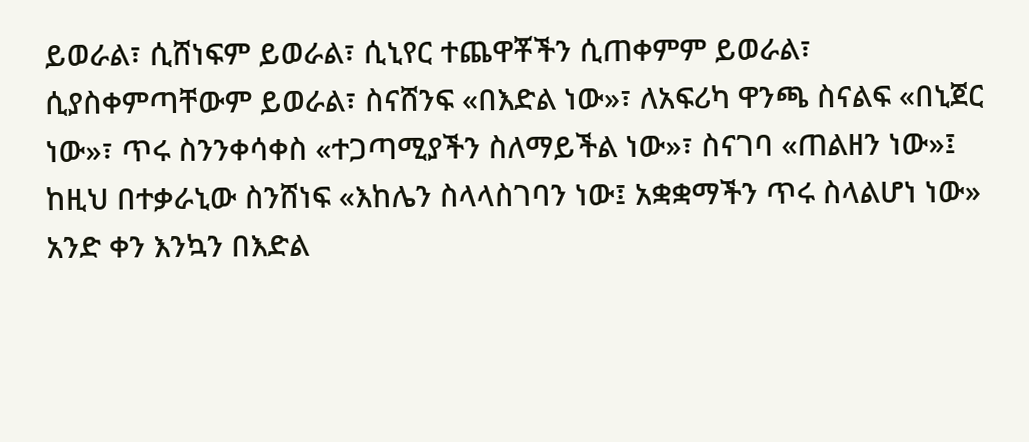ይወራል፣ ሲሸነፍም ይወራል፣ ሲኒየር ተጨዋቾችን ሲጠቀምም ይወራል፣ ሲያስቀምጣቸውም ይወራል፣ ስናሸንፍ «በእድል ነው»፣ ለአፍሪካ ዋንጫ ስናልፍ «በኒጀር ነው»፣ ጥሩ ስንንቀሳቀስ «ተጋጣሚያችን ስለማይችል ነው»፣ ስናገባ «ጠልዘን ነው»፤ ከዚህ በተቃራኒው ስንሸነፍ «እከሌን ስላላስገባን ነው፤ አቋቋማችን ጥሩ ስላልሆነ ነው» አንድ ቀን እንኳን በእድል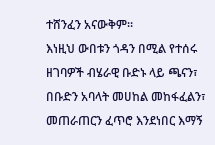ተሸንፈን አናውቅም።
እነዚህ ውበቱን ጎዳን በሚል የተሰሩ ዘገባዎች ብሄራዊ ቡድኑ ላይ ጫናን፣ በቡድን አባላት መሀከል መከፋፈልን፣ መጠራጠርን ፈጥሮ እንደነበር እማኝ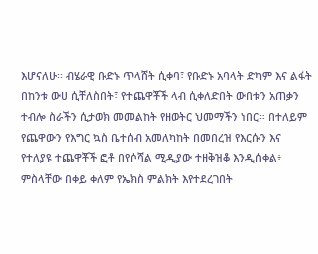እሆናለሁ፡፡ ብሄራዊ ቡድኑ ጥላሸት ሲቀባ፣ የቡድኑ አባላት ድካም እና ልፋት በከንቱ ውሀ ሲቸለስበት፣ የተጨዋቾች ላብ ሲቀለድበት ውበቱን አጠቃን ተብሎ ስራችን ሲታወክ መመልከት የዘወትር ህመማችን ነበር። በተለይም የጨዋውን የእግር ኳስ ቤተሰብ አመለካከት በመበረዝ የእርሱን እና የተለያዩ ተጨዋቾች ፎቶ በየሶሻል ሚዲያው ተዘቅዝቆ እንዲሰቀል፥ ምስላቸው በቀይ ቀለም የኤክስ ምልክት እየተደረገበት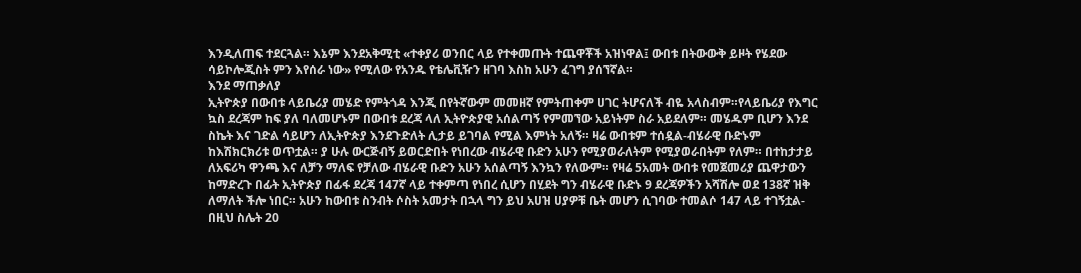እንዲለጠፍ ተደርጓል። እኔም እንደአቅሚቲ «ተቀያሪ ወንበር ላይ የተቀመጡት ተጨዋቾች አዝነዋል፤ ውበቱ በትውውቅ ይዞት የሄደው ሳይኮሎጂስት ምን እየሰራ ነው» የሚለው የአንዱ የቴሌቪዥን ዘገባ እስከ አሁን ፈገግ ያሰኘኛል።
እንደ ማጠቃለያ
ኢትዮጵያ በውበቱ ላይቤሪያ መሄድ የምትጎዳ እንጂ በየትኛውም መመዘኛ የምትጠቀም ሀገር ትሆናለች ብዬ አላስብም።የላይቤሪያ የእግር ኳስ ደረጃም ከፍ ያለ ባለመሆኑም በውበቱ ደረጃ ላለ ኢትዮጵያዊ አሰልጣኝ የምመኘው አይነትም ስራ አይደለም። መሄዱም ቢሆን እንደ ስኬት እና ገድል ሳይሆን ለኢትዮጵያ እንደጉድለት ሊታይ ይገባል የሚል እምነት አለኝ። ዛሬ ውበቱም ተሰዷል-ብሄራዊ ቡድኑም ከእሽክርክሪቱ ወጥቷል። ያ ሁሉ ውርጅብኝ ይወርድበት የነበረው ብሄራዊ ቡድን አሁን የሚያወራለትም የሚያወራበትም የለም። በተከታታይ ለአፍሪካ ዋንጫ እና ለቻን ማለፍ የቻለው ብሄራዊ ቡድን አሁን አሰልጣኝ እንኳን የለውም። የዛሬ 5አመት ውበቱ የመጀመሪያ ጨዋታውን ከማድረጉ በፊት ኢትዮጵያ በፊፋ ደረጃ 147ኛ ላይ ተቀምጣ የነበረ ሲሆን በሂደት ግን ብሄራዊ ቡድኑ 9 ደረጃዎችን አሻሽሎ ወደ 138ኛ ዝቅ ለማለት ችሎ ነበር። አሁን ከውበቱ ስንብት ሶስት አመታት በኋላ ግን ይህ አሀዝ ሀያዎቹ ቤት መሆን ሲገባው ተመልሶ 147 ላይ ተገኝቷል- በዚህ ስሌት 20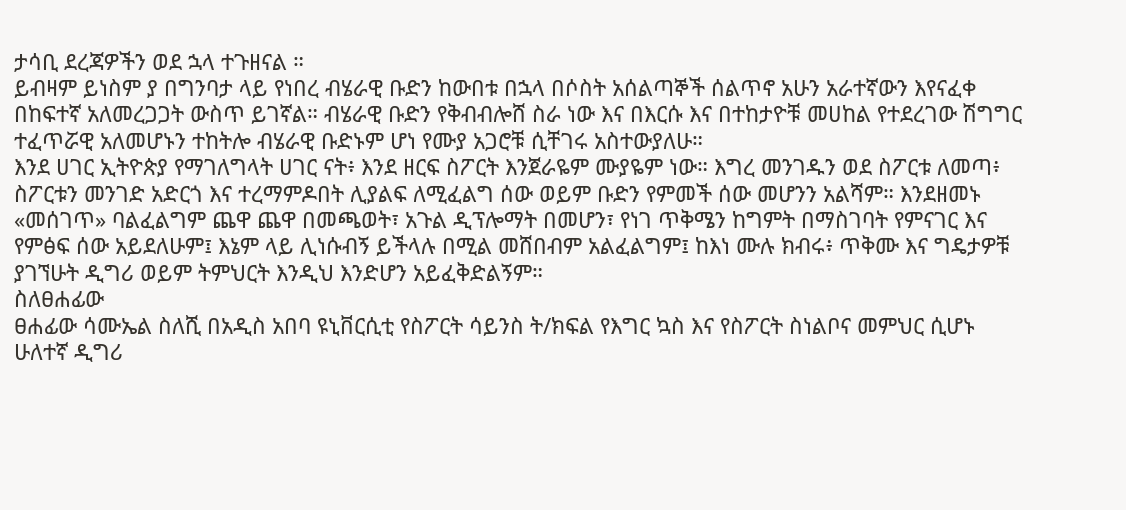ታሳቢ ደረጃዎችን ወደ ኋላ ተጉዘናል ።
ይብዛም ይነስም ያ በግንባታ ላይ የነበረ ብሄራዊ ቡድን ከውበቱ በኋላ በሶስት አሰልጣኞች ሰልጥኖ አሁን አራተኛውን እየናፈቀ በከፍተኛ አለመረጋጋት ውስጥ ይገኛል። ብሄራዊ ቡድን የቅብብሎሸ ስራ ነው እና በእርሱ እና በተከታዮቹ መሀከል የተደረገው ሽግግር ተፈጥሯዊ አለመሆኑን ተከትሎ ብሄራዊ ቡድኑም ሆነ የሙያ አጋሮቹ ሲቸገሩ አስተውያለሁ።
እንደ ሀገር ኢትዮጵያ የማገለግላት ሀገር ናት፥ እንደ ዘርፍ ስፖርት እንጀራዬም ሙያዬም ነው። እግረ መንገዱን ወደ ስፖርቱ ለመጣ፥ ስፖርቱን መንገድ አድርጎ እና ተረማምዶበት ሊያልፍ ለሚፈልግ ሰው ወይም ቡድን የምመች ሰው መሆንን አልሻም። እንደዘመኑ «መሰገጥ» ባልፈልግም ጨዋ ጨዋ በመጫወት፣ አጉል ዲፕሎማት በመሆን፣ የነገ ጥቅሜን ከግምት በማስገባት የምናገር እና የምፅፍ ሰው አይደለሁም፤ እኔም ላይ ሊነሱብኝ ይችላሉ በሚል መሸበብም አልፈልግም፤ ከእነ ሙሉ ክብሩ፥ ጥቅሙ እና ግዴታዎቹ ያገኘሁት ዲግሪ ወይም ትምህርት እንዲህ እንድሆን አይፈቅድልኝም።
ስለፀሐፊው
ፀሐፊው ሳሙኤል ስለሺ በአዲስ አበባ ዩኒቨርሲቲ የስፖርት ሳይንስ ት/ክፍል የእግር ኳስ እና የስፖርት ስነልቦና መምህር ሲሆኑ ሁለተኛ ዲግሪ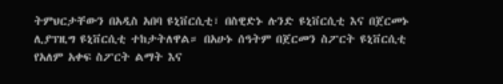ትምህርታቸውን በአዲስ አበባ ዩኒቨርሲቲ፣ በስዊድኑ ሉንድ ዩኒቨርሲቲ እና በጀርመኑ ሊያፕዚግ ዩኒቨርሲቲ ተከታትለዋል። በአሁኑ ሰዓትም በጀርመን ስፖርት ዩኒቨርሲቲ የአለም አቀፍ ስፖርት ልማት እና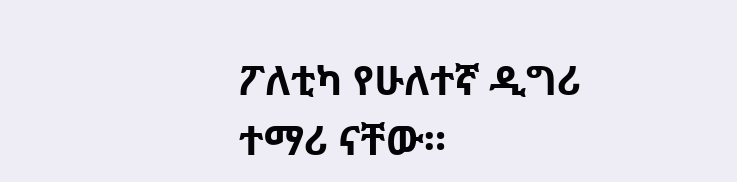ፖለቲካ የሁለተኛ ዲግሪ ተማሪ ናቸው።